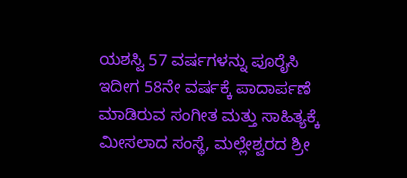ಯಶಸ್ವಿ 57 ವರ್ಷಗಳನ್ನು ಪೂರೈಸಿ ಇದೀಗ 58ನೇ ವರ್ಷಕ್ಕೆ ಪಾದಾರ್ಪಣೆ ಮಾಡಿರುವ ಸಂಗೀತ ಮತ್ತು ಸಾಹಿತ್ಯಕ್ಕೆ ಮೀಸಲಾದ ಸಂಸ್ಥೆ, ಮಲ್ಲೇಶ್ವರದ ಶ್ರೀ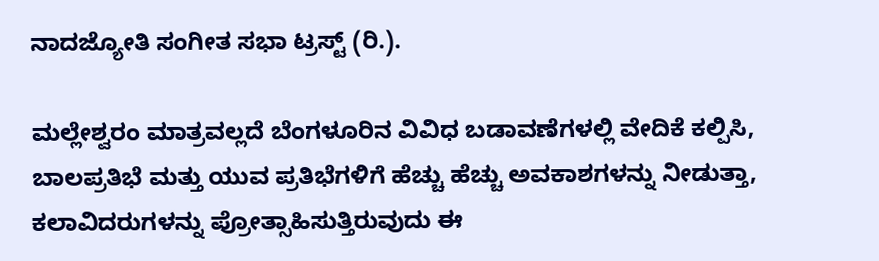ನಾದಜ್ಯೋತಿ ಸಂಗೀತ ಸಭಾ ಟ್ರಸ್ಟ್ (ರಿ.).

ಮಲ್ಲೇಶ್ವರಂ ಮಾತ್ರವಲ್ಲದೆ ಬೆಂಗಳೂರಿನ ವಿವಿಧ ಬಡಾವಣೆಗಳಲ್ಲಿ ವೇದಿಕೆ ಕಲ್ಪಿಸಿ, ಬಾಲಪ್ರತಿಭೆ ಮತ್ತು ಯುವ ಪ್ರತಿಭೆಗಳಿಗೆ ಹೆಚ್ಚು ಹೆಚ್ಚು ಅವಕಾಶಗಳನ್ನು ನೀಡುತ್ತಾ, ಕಲಾವಿದರುಗಳನ್ನು ಪ್ರೋತ್ಸಾಹಿಸುತ್ತಿರುವುದು ಈ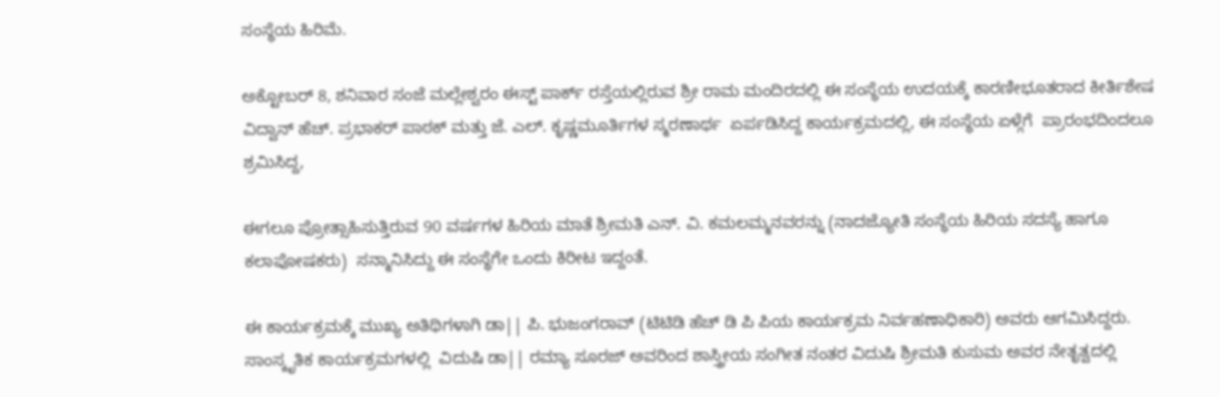ಸಂಸ್ಥೆಯ ಹಿರಿಮೆ.

ಅಕ್ಟೋಬರ್ 8, ಶನಿವಾರ ಸಂಜೆ ಮಲ್ಲೇಶ್ವರಂ ಈಸ್ಟ್ ಪಾರ್ಕ್ ರಸ್ತೆಯಲ್ಲಿರುವ ಶ್ರೀ ರಾಮ ಮಂದಿರದಲ್ಲಿ ಈ ಸಂಸ್ಥೆಯ ಉದಯಕ್ಕೆ ಕಾರಣೀಭೂತರಾದ ಕೀರ್ತಿಶೇಷ ವಿದ್ವಾನ್ ಹೆಚ್. ಪ್ರಭಾಕರ್ ಪಾಠಕ್ ಮತ್ತು ಜೆ. ಎಲ್. ಕೃಷ್ಣಮೂರ್ತಿಗಳ ಸ್ಮರಣಾರ್ಥ  ಏರ್ಪಡಿಸಿದ್ದ ಕಾರ್ಯಕ್ರಮದಲ್ಲಿ, ಈ ಸಂಸ್ಥೆಯ ಏಳ್ಗೆಗೆ  ಪ್ರಾರಂಭದಿಂದಲೂ ಶ್ರಮಿಸಿದ್ದ,

ಈಗಲೂ ಪ್ರೋತ್ಸಾಹಿಸುತ್ತಿರುವ 90 ವರ್ಷಗಳ ಹಿರಿಯ ಮಾತೆ ಶ್ರೀಮತಿ ಎನ್. ವಿ. ಕಮಲಮ್ಮನವರನ್ನು (ನಾದಜ್ಯೋತಿ ಸಂಸ್ಥೆಯ ಹಿರಿಯ ಸದಸ್ಯೆ ಹಾಗೂ ಕಲಾಪೋಷಕರು)  ಸನ್ಮಾನಿಸಿದ್ದು ಈ ಸಂಸ್ಥೆಗೇ ಒಂದು ಕಿರೀಟ ಇದ್ದಂತೆ.

ಈ ಕಾರ್ಯಕ್ರಮಕ್ಕೆ ಮುಖ್ಯ ಅತಿಥಿಗಳಾಗಿ ಡಾ|| ಪಿ. ಭುಜಂಗರಾವ್ (ಟಿಟಿಡಿ ಹೆಚ್ ಡಿ ಪಿ ಪಿಯ ಕಾರ್ಯಕ್ರಮ ನಿರ್ವಹಣಾಧಿಕಾರಿ) ಅವರು ಆಗಮಿಸಿದ್ದರು.   ಸಾಂಸ್ಕೃತಿಕ ಕಾರ್ಯಕ್ರಮಗಳಲ್ಲಿ  ವಿದುಷಿ ಡಾ|| ರಮ್ಯಾ ಸೂರಜ್ ಅವರಿಂದ ಶಾಸ್ತ್ರೀಯ ಸಂಗೀತ ನಂತರ ವಿದುಷಿ ಶ್ರೀಮತಿ ಕುಸುಮ ಅವರ ನೇತೃತ್ವದಲ್ಲಿ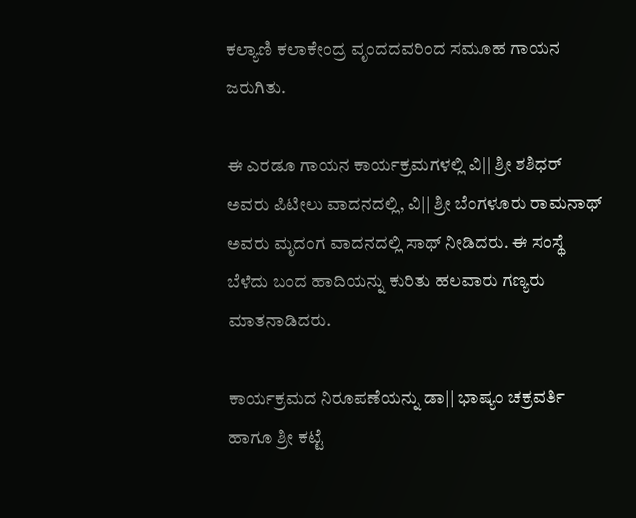ಕಲ್ಯಾಣಿ ಕಲಾಕೇಂದ್ರ ವೃಂದದವರಿಂದ ಸಮೂಹ ಗಾಯನ ಜರುಗಿತು.

ಈ ಎರಡೂ ಗಾಯನ ಕಾರ್ಯಕ್ರಮಗಳಲ್ಲಿ ವಿ|| ಶ್ರೀ ಶಶಿಧರ್ ಅವರು ಪಿಟೀಲು ವಾದನದಲ್ಲಿ, ವಿ|| ಶ್ರೀ ಬೆಂಗಳೂರು ರಾಮನಾಥ್ ಅವರು ಮೃದಂಗ ವಾದನದಲ್ಲಿ ಸಾಥ್ ನೀಡಿದರು. ಈ ಸಂಸ್ಥೆ ಬೆಳೆದು ಬಂದ ಹಾದಿಯನ್ನು ಕುರಿತು ಹಲವಾರು ಗಣ್ಯರು ಮಾತನಾಡಿದರು.

ಕಾರ್ಯಕ್ರಮದ ನಿರೂಪಣೆಯನ್ನು ಡಾ|| ಭಾಷ್ಯಂ ಚಕ್ರವರ್ತಿ ಹಾಗೂ ಶ್ರೀ ಕಟ್ಟೆ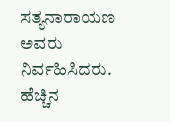ಸತ್ಯನಾರಾಯಣ ಅವರು ನಿರ್ವಹಿಸಿದರು. ಹೆಚ್ಚಿನ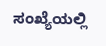ಸಂಖ್ಯೆಯಲ್ಲಿ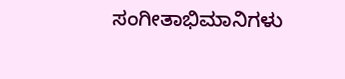ಸಂಗೀತಾಭಿಮಾನಿಗಳು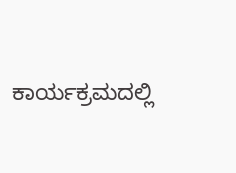ಕಾರ್ಯಕ್ರಮದಲ್ಲಿ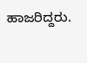ಹಾಜರಿದ್ದರು.